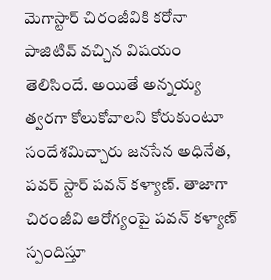మెగాస్టార్ చిరంజీవికి కరోనా పాజిటివ్ వచ్చిన విషయం తెలిసిందే. అయితే అన్నయ్య త్వరగా కోలుకోవాలని కోరుకుంటూ సందేశమిచ్చారు జనసేన అధినేత, పవర్ స్టార్ పవన్ కళ్యాణ్. తాజాగా చిరంజీవి ఆరోగ్యంపై పవన్ కళ్యాణ్ స్పందిస్తూ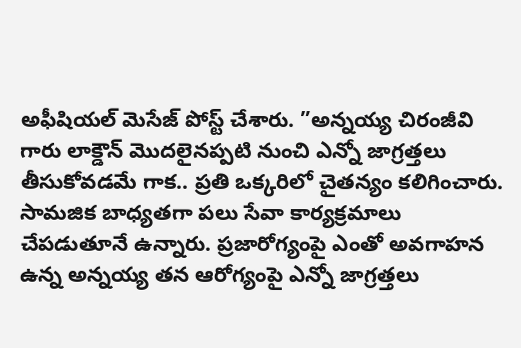అఫీషియల్ మెసేజ్ పోస్ట్ చేశారు. ”అన్నయ్య చిరంజీవి గారు లాక్డౌన్ మొదలైనప్పటి నుంచి ఎన్నో జాగ్రత్తలు తీసుకోవడమే గాక.. ప్రతి ఒక్కరిలో చైతన్యం కలిగించారు. సామజిక బాధ్యతగా పలు సేవా కార్యక్రమాలు చేపడుతూనే ఉన్నారు. ప్రజారోగ్యంపై ఎంతో అవగాహన ఉన్న అన్నయ్య తన ఆరోగ్యంపై ఎన్నో జాగ్రత్తలు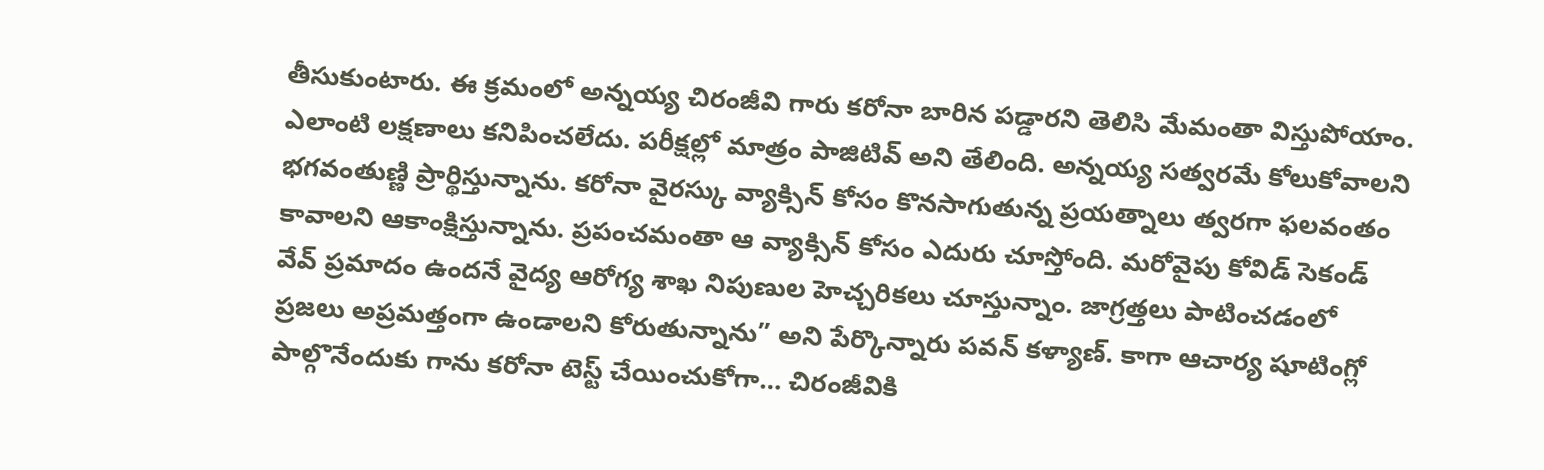తీసుకుంటారు. ఈ క్రమంలో అన్నయ్య చిరంజీవి గారు కరోనా బారిన పడ్డారని తెలిసి మేమంతా విస్తుపోయాం. ఎలాంటి లక్షణాలు కనిపించలేదు. పరీక్షల్లో మాత్రం పాజిటివ్ అని తేలింది. అన్నయ్య సత్వరమే కోలుకోవాలని భగవంతుణ్ణి ప్రార్థిస్తున్నాను. కరోనా వైరస్కు వ్యాక్సిన్ కోసం కొనసాగుతున్న ప్రయత్నాలు త్వరగా ఫలవంతం కావాలని ఆకాంక్షిస్తున్నాను. ప్రపంచమంతా ఆ వ్యాక్సిన్ కోసం ఎదురు చూస్తోంది. మరోవైపు కోవిడ్ సెకండ్ వేవ్ ప్రమాదం ఉందనే వైద్య ఆరోగ్య శాఖ నిపుణుల హెచ్చరికలు చూస్తున్నాం. జాగ్రత్తలు పాటించడంలో ప్రజలు అప్రమత్తంగా ఉండాలని కోరుతున్నాను” అని పేర్కొన్నారు పవన్ కళ్యాణ్. కాగా ఆచార్య షూటింగ్లో పాల్గొనేందుకు గాను కరోనా టెస్ట్ చేయించుకోగా… చిరంజీవికి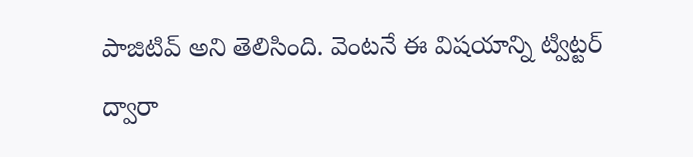పాజిటివ్ అని తెలిసింది. వెంటనే ఈ విషయాన్ని ట్విట్టర్ ద్వారా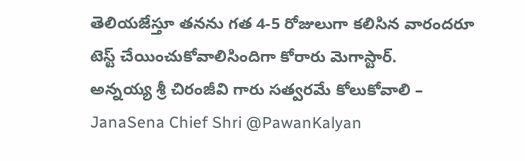తెలియజేస్తూ తనను గత 4-5 రోజులుగా కలిసిన వారందరూ టెస్ట్ చేయించుకోవాలిసిందిగా కోరారు మెగాస్టార్.
అన్నయ్య శ్రీ చిరంజీవి గారు సత్వరమే కోలుకోవాలి – JanaSena Chief Shri @PawanKalyan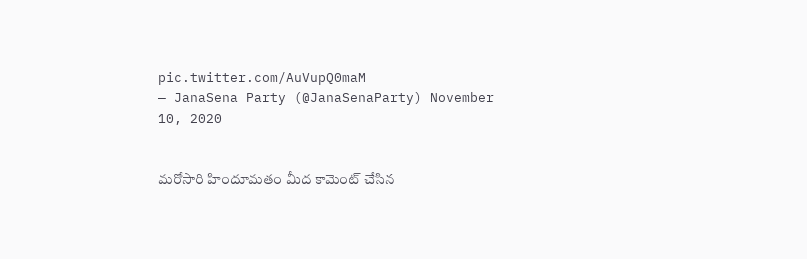pic.twitter.com/AuVupQ0maM
— JanaSena Party (@JanaSenaParty) November 10, 2020


మరోసారి హిందూమతం మీద కామెంట్ చేసిన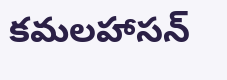కమలహాసన్